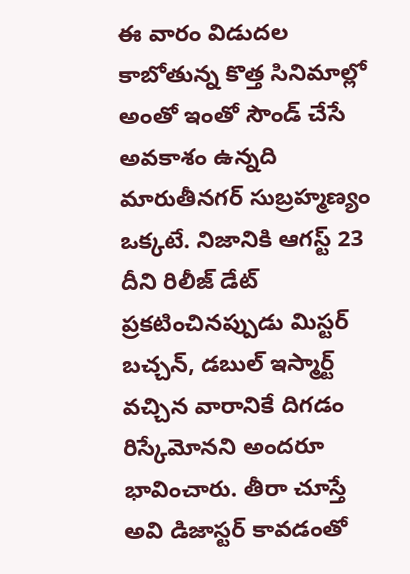ఈ వారం విడుదల కాబోతున్న కొత్త సినిమాల్లో అంతో ఇంతో సౌండ్ చేసే అవకాశం ఉన్నది మారుతీనగర్ సుబ్రహ్మణ్యం ఒక్కటే. నిజానికి ఆగస్ట్ 23 దీని రిలీజ్ డేట్ ప్రకటించినప్పుడు మిస్టర్ బచ్చన్, డబుల్ ఇస్మార్ట్ వచ్చిన వారానికే దిగడం రిస్కేమోనని అందరూ భావించారు. తీరా చూస్తే అవి డిజాస్టర్ కావడంతో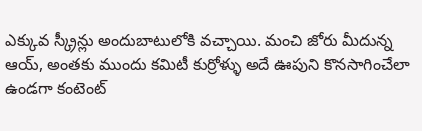ఎక్కువ స్క్రీన్లు అందుబాటులోకి వచ్చాయి. మంచి జోరు మీదున్న ఆయ్, అంతకు ముందు కమిటీ కుర్రోళ్ళు అదే ఊపుని కొనసాగించేలా ఉండగా కంటెంట్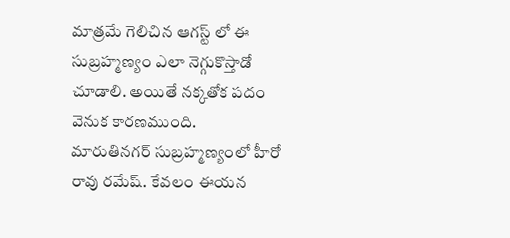మాత్రమే గెలిచిన ఆగస్ట్ లో ఈ సుబ్రహ్మణ్యం ఎలా నెగ్గుకొస్తాడో చూడాలి. అయితే నక్కతోక పదం వెనుక కారణముంది.
మారుతినగర్ సుబ్రహ్మణ్యంలో హీరో రావు రమేష్. కేవలం ఈయన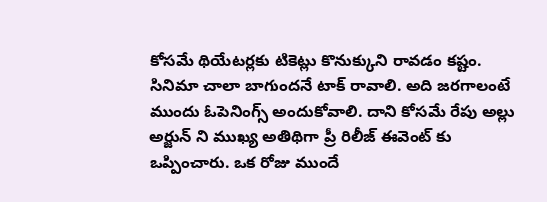కోసమే థియేటర్లకు టికెట్లు కొనుక్కుని రావడం కష్టం. సినిమా చాలా బాగుందనే టాక్ రావాలి. అది జరగాలంటే ముందు ఓపెనింగ్స్ అందుకోవాలి. దాని కోసమే రేపు అల్లు అర్జున్ ని ముఖ్య అతిథిగా ప్రీ రిలీజ్ ఈవెంట్ కు ఒప్పించారు. ఒక రోజు ముందే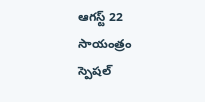ఆగస్ట్ 22 సాయంత్రం స్పెషల్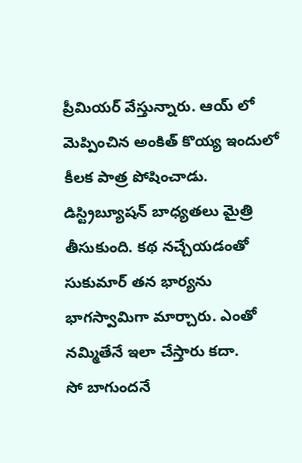ప్రీమియర్ వేస్తున్నారు. ఆయ్ లో మెప్పించిన అంకిత్ కొయ్య ఇందులో కీలక పాత్ర పోషించాడు. డిస్ట్రిబ్యూషన్ బాధ్యతలు మైత్రి తీసుకుంది. కథ నచ్చేయడంతో సుకుమార్ తన భార్యను భాగస్వామిగా మార్చారు. ఎంతో నమ్మితేనే ఇలా చేస్తారు కదా.
సో బాగుందనే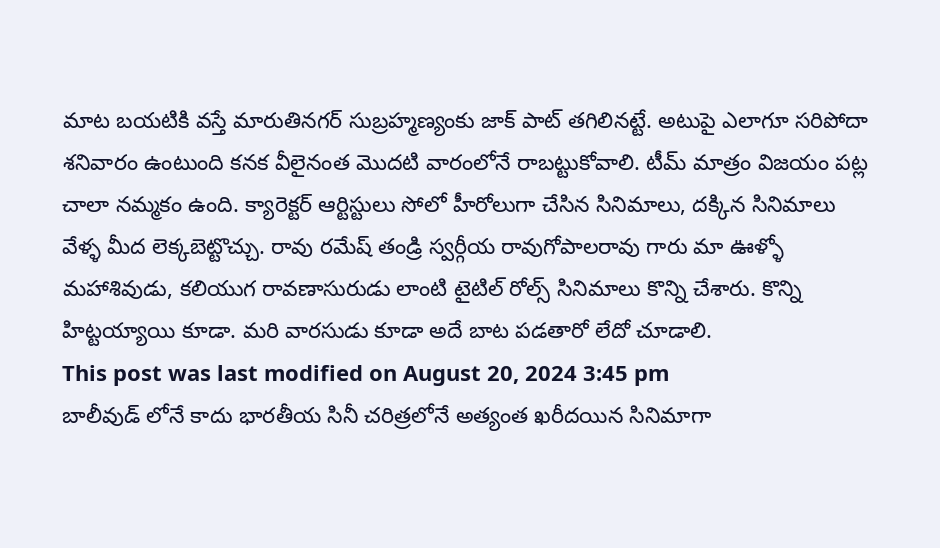మాట బయటికి వస్తే మారుతినగర్ సుబ్రహ్మణ్యంకు జాక్ పాట్ తగిలినట్టే. అటుపై ఎలాగూ సరిపోదా శనివారం ఉంటుంది కనక వీలైనంత మొదటి వారంలోనే రాబట్టుకోవాలి. టీమ్ మాత్రం విజయం పట్ల చాలా నమ్మకం ఉంది. క్యారెక్టర్ ఆర్టిస్టులు సోలో హీరోలుగా చేసిన సినిమాలు, దక్కిన సినిమాలు వేళ్ళ మీద లెక్కబెట్టొచ్చు. రావు రమేష్ తండ్రి స్వర్గీయ రావుగోపాలరావు గారు మా ఊళ్ళో మహాశివుడు, కలియుగ రావణాసురుడు లాంటి టైటిల్ రోల్స్ సినిమాలు కొన్ని చేశారు. కొన్ని హిట్టయ్యాయి కూడా. మరి వారసుడు కూడా అదే బాట పడతారో లేదో చూడాలి.
This post was last modified on August 20, 2024 3:45 pm
బాలీవుడ్ లోనే కాదు భారతీయ సినీ చరిత్రలోనే అత్యంత ఖరీదయిన సినిమాగా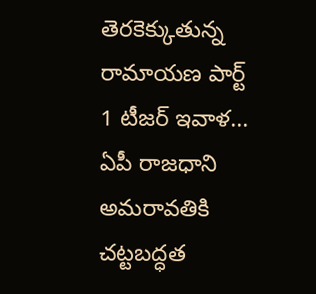తెరకెక్కుతున్న రామాయణ పార్ట్ 1 టీజర్ ఇవాళ…
ఏపీ రాజధాని అమరావతికి చట్టబద్ధత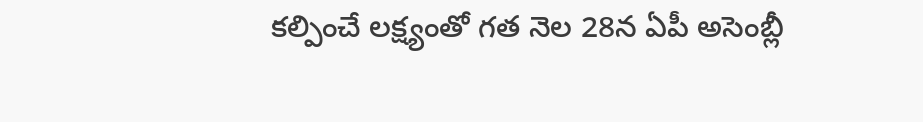కల్పించే లక్ష్యంతో గత నెల 28న ఏపీ అసెంబ్లీ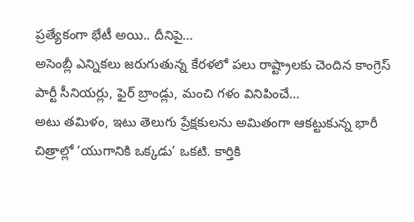ప్రత్యేకంగా భేటీ అయి.. దీనిపై…
అసెంబ్లీ ఎన్నికలు జరుగుతున్న కేరళలో పలు రాష్ట్రాలకు చెందిన కాంగ్రెస్ పార్టీ సీనియర్లు, ఫైర్ బ్రాండ్లు, మంచి గళం వినిపించే…
అటు తమిళం, ఇటు తెలుగు ప్రేక్షకులను అమితంగా ఆకట్టుకున్న భారీ చిత్రాల్లో ‘యుగానికి ఒక్కడు’ ఒకటి. కార్తికి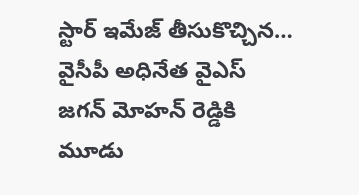స్టార్ ఇమేజ్ తీసుకొచ్చిన…
వైసీపీ అధినేత వైఎస్ జగన్ మోహన్ రెడ్డికి మూడు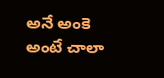అనే అంకె అంటే చాలా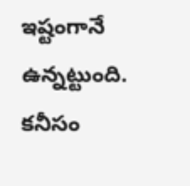ఇష్టంగానే ఉన్నట్టుంది. కనీసం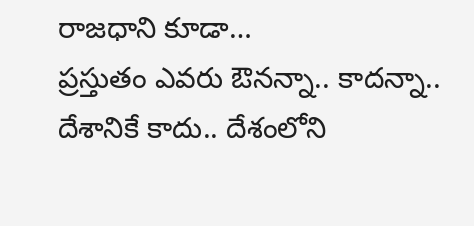రాజధాని కూడా…
ప్రస్తుతం ఎవరు ఔనన్నా.. కాదన్నా.. దేశానికే కాదు.. దేశంలోని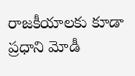రాజకీయాలకు కూడా ప్రధాని మోడీ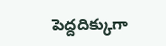పెద్దదిక్కుగా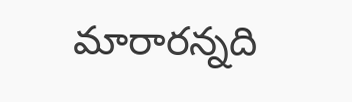మారారన్నది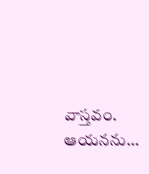వాస్తవం. ఆయనను…